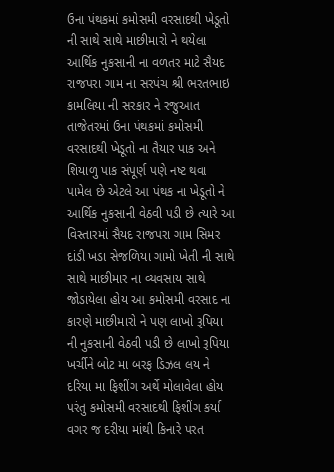ઉના પંથકમાં કમોસમી વરસાદથી ખેડૂતો ની સાથે સાથે માછીમારો ને થયેલા આર્થિક નુકસાની ના વળતર માટે સૈયદ રાજપરા ગામ ના સરપંચ શ્રી ભરતભાઇ કામલિયા ની સરકાર ને રજુઆત
તાજેતરમાં ઉના પંથકમાં કમોસમી વરસાદથી ખેડૂતો ના તૈયાર પાક અને શિયાળુ પાક સંપૂર્ણ પણે નષ્ટ થવા પામેલ છે એટલે આ પંથક ના ખેડૂતો ને આર્થિક નુકસાની વેઠવી પડી છે ત્યારે આ વિસ્તારમાં સૈયદ રાજપરા ગામ સિમર દાંડી ખડા સેજળિયા ગામો ખેતી ની સાથે સાથે માછીમાર ના વ્યવસાય સાથે જોડાયેલા હોય આ કમોસમી વરસાદ ના કારણે માછીમારો ને પણ લાખો રૂપિયા ની નુકસાની વેઠવી પડી છે લાખો રૂપિયા ખર્ચીને બોટ મા બરફ ડિઝલ લય ને દરિયા મા ફિશીંગ અર્થે મોલાવેલા હોય પરંતુ કમોસમી વરસાદથી ફિશીંગ કર્યા વગર જ દરીયા માંથી કિનારે પરત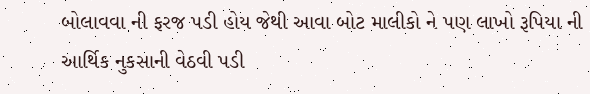બોલાવવા ની ફરજ પડી હોય જેથી આવા બોટ માલીકો ને પણ લાખો રૂપિયા ની આર્થિક નુકસાની વેઠવી પડી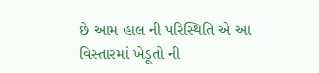છે આમ હાલ ની પરિસ્થિતિ એ આ વિસ્તારમાં ખેડૂતો ની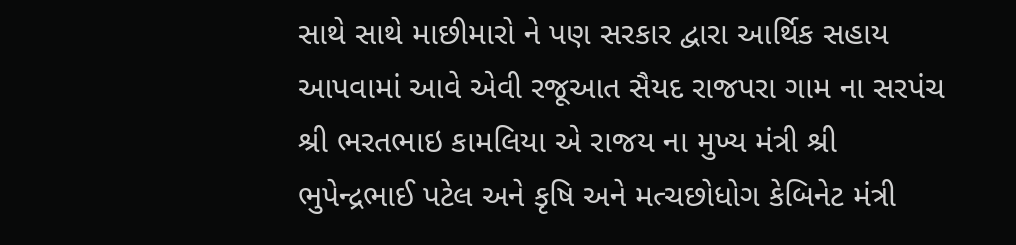સાથે સાથે માછીમારો ને પણ સરકાર દ્વારા આર્થિક સહાય આપવામાં આવે એવી રજૂઆત સૈયદ રાજપરા ગામ ના સરપંચ શ્રી ભરતભાઇ કામલિયા એ રાજય ના મુખ્ય મંત્રી શ્રી ભુપેન્દ્રભાઈ પટેલ અને કૃષિ અને મત્ચછોધોગ કેબિનેટ મંત્રી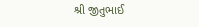શ્રી જીતુભાઈ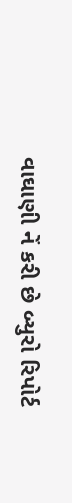વાઘાણી નેં કરી છે બ્યુરો રિપોર્ટ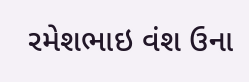રમેશભાઇ વંશ ઉના